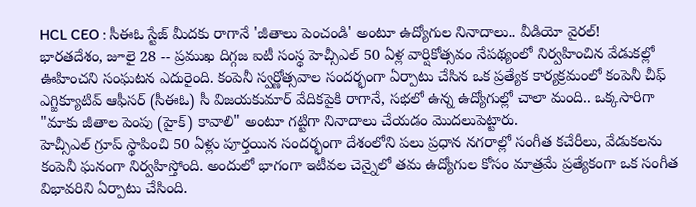HCL CEO : సీఈఓ స్టేజ్ మీదకు రాగానే 'జీతాలు పెంచండి' అంటూ ఉద్యోగుల నినాదాలు.. వీడియో వైరల్!
భారతదేశం, జూలై 28 -- ప్రముఖ దిగ్గజ ఐటీ సంస్థ హెచ్సీఎల్ 50 ఏళ్ల వార్షికోత్సవం నేపథ్యంలో నిర్వహించిన వేడుకల్లో ఊహించని సంఘటన ఎదురైంది. కంపెనీ స్వర్ణోత్సవాల సందర్భంగా ఏర్పాటు చేసిన ఒక ప్రత్యేక కార్యక్రమంలో కంపెనీ చీఫ్ ఎగ్జిక్యూటివ్ ఆఫీసర్ (సీఈఓ) సీ విజయకుమార్ వేదికపైకి రాగానే, సభలో ఉన్న ఉద్యోగుల్లో చాలా మంది.. ఒక్కసారిగా "మాకు జీతాల పెంపు (హైక్) కావాలి" అంటూ గట్టిగా నినాదాలు చేయడం మొదలుపెట్టారు.
హెచ్సీఎల్ గ్రూప్ స్థాపించి 50 ఏళ్లు పూర్తయిన సందర్భంగా దేశంలోని పలు ప్రధాన నగరాల్లో సంగీత కచేరీలు, వేడుకలను కంపెనీ ఘనంగా నిర్వహిస్తోంది. అందులో భాగంగా ఇటీవల చెన్నైలో తమ ఉద్యోగుల కోసం మాత్రమే ప్రత్యేకంగా ఒక సంగీత విభావరిని ఏర్పాటు చేసింది.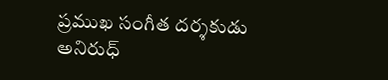ప్రముఖ సంగీత దర్శకుడు అనిరుధ్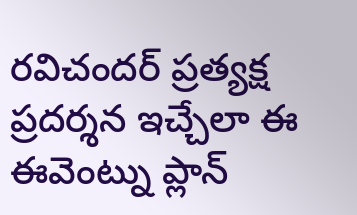రవిచందర్ ప్రత్యక్ష ప్రదర్శన ఇచ్చేలా ఈ ఈవెంట్ను ప్లాన్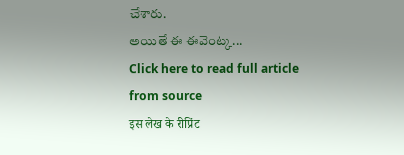చేశారు.
అయితే ఈ ఈవెంట్క...
Click here to read full article from source
इस लेख के रीप्रिंट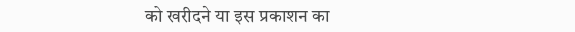को खरीदने या इस प्रकाशन का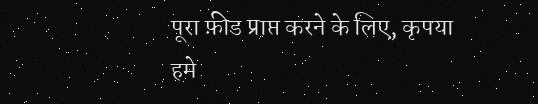पूरा फ़ीड प्राप्त करने के लिए, कृपया
हमे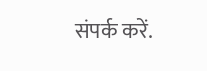संपर्क करें.